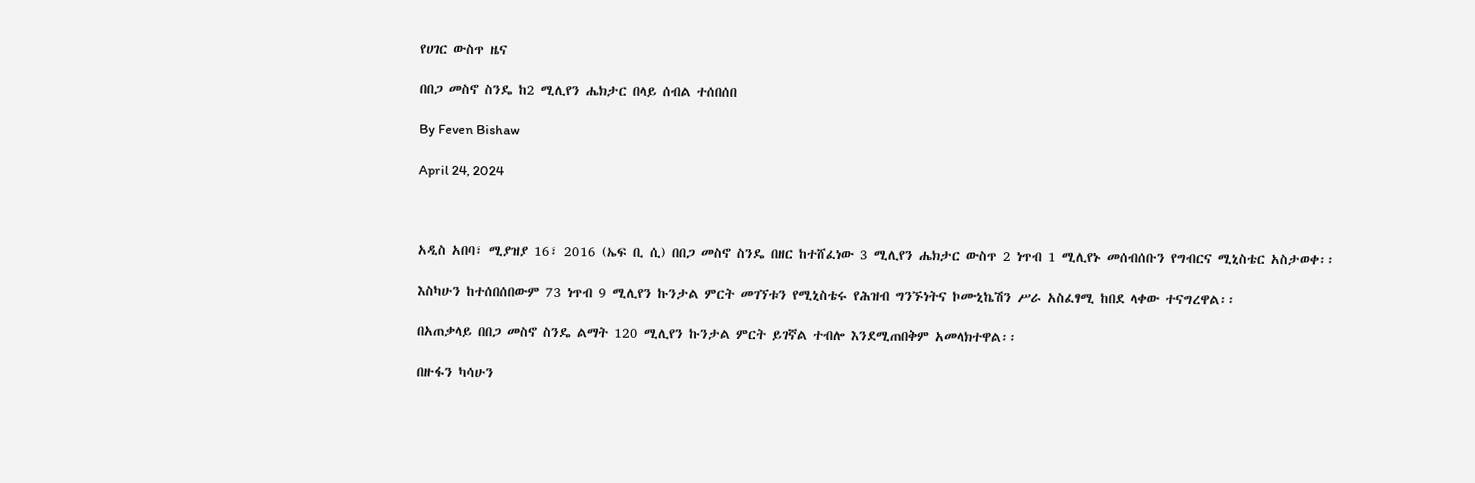የሀገር ውስጥ ዜና

በበጋ መስኖ ስንዴ ከ2 ሚሊየን ሔክታር በላይ ሰብል ተሰበሰበ

By Feven Bishaw

April 24, 2024



አዲስ አበባ፣ ሚያዝያ 16፣ 2016 (ኤፍ ቢ ሲ) በበጋ መስኖ ስንዴ በዘር ከተሸፈነው 3 ሚሊየን ሔክታር ውስጥ 2 ነጥብ 1 ሚሊየኑ መሰብሰቡን የግብርና ሚኒስቴር አስታወቀ፡፡

እስካሁን ከተሰበሰበውም 73 ነጥብ 9 ሚሊየን ኩንታል ምርት መገኘቱን የሚኒስቴሩ የሕዝብ ግንኙነትና ኮሙኒኬሽን ሥራ አስፈፃሚ ከበደ ላቀው ተናግረዋል፡፡

በአጠቃላይ በበጋ መስኖ ስንዴ ልማት 120 ሚሊየን ኩንታል ምርት ይገኛል ተብሎ እንደሚጠበቅም አመላክተዋል፡፡

በዙፋን ካሳሁን